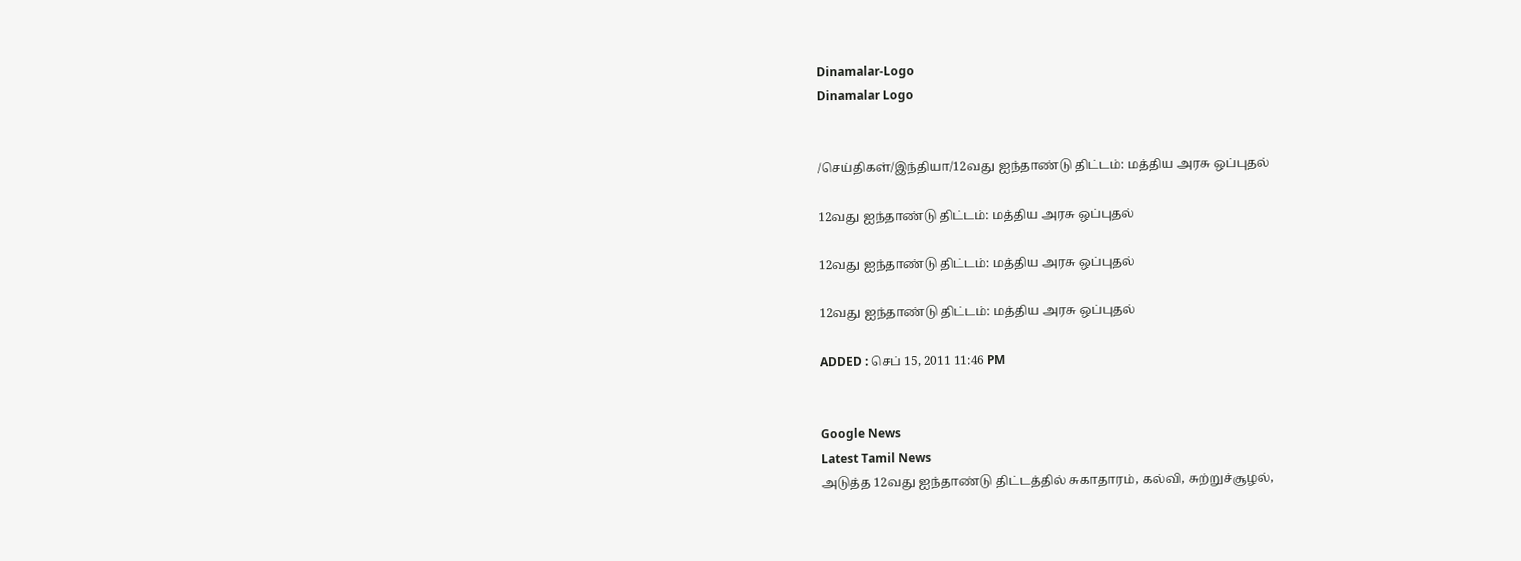Dinamalar-Logo
Dinamalar Logo


/செய்திகள்/இந்தியா/12வது ஐந்தாண்டு திட்டம்: மத்திய அரசு ஒப்புதல்

12வது ஐந்தாண்டு திட்டம்: மத்திய அரசு ஒப்புதல்

12வது ஐந்தாண்டு திட்டம்: மத்திய அரசு ஒப்புதல்

12வது ஐந்தாண்டு திட்டம்: மத்திய அரசு ஒப்புதல்

ADDED : செப் 15, 2011 11:46 PM


Google News
Latest Tamil News
அடுத்த 12வது ஐந்தாண்டு திட்டத்தில் சுகாதாரம், கல்வி, சுற்றுச்சூழல்,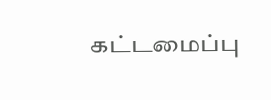கட்டமைப்பு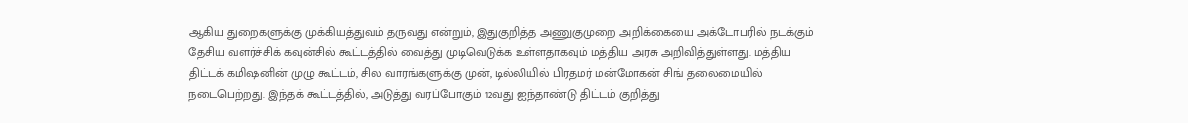ஆகிய துறைகளுக்கு முக்கியத்துவம் தருவது என்றும், இதுகுறித்த அணுகுமுறை அறிக்கையை அக்டோபரில் நடக்கும் தேசிய வளர்ச்சிக் கவுன்சில் கூட்டத்தில் வைத்து முடிவெடுக்க உள்ளதாகவும் மத்திய அரசு அறிவித்துள்ளது. மத்திய திட்டக் கமிஷனின் முழு கூட்டம், சில வாரங்களுக்கு முன், டில்லியில் பிரதமர் மன்மோகன் சிங் தலைமையில் நடைபெற்றது. இந்தக் கூட்டத்தில், அடுத்து வரப்போகும் 12வது ஐந்தாண்டு திட்டம் குறித்து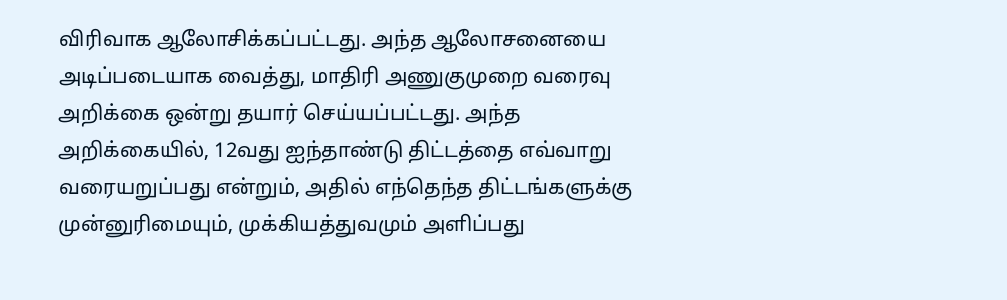விரிவாக ஆலோசிக்கப்பட்டது. அந்த ஆலோசனையை அடிப்படையாக வைத்து, மாதிரி அணுகுமுறை வரைவு அறிக்கை ஒன்று தயார் செய்யப்பட்டது. அந்த அறிக்கையில், 12வது ஐந்தாண்டு திட்டத்தை எவ்வாறு வரையறுப்பது என்றும், அதில் எந்தெந்த திட்டங்களுக்கு முன்னுரிமையும், முக்கியத்துவமும் அளிப்பது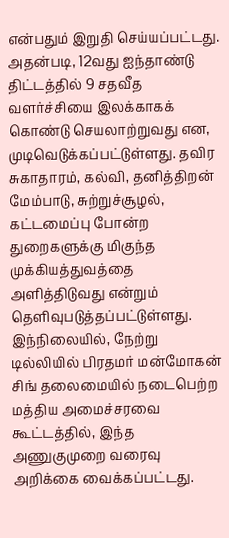என்பதும் இறுதி செய்யப்பட்டது. அதன்படி, 12வது ஐந்தாண்டு திட்டத்தில் 9 சதவீத வளர்ச்சியை இலக்காகக் கொண்டு செயலாற்றுவது என, முடிவெடுக்கப்பட்டுள்ளது. தவிர சுகாதாரம், கல்வி, தனித்திறன் மேம்பாடு, சுற்றுச்சூழல், கட்டமைப்பு போன்ற துறைகளுக்கு மிகுந்த முக்கியத்துவத்தை அளித்திடுவது என்றும் தெளிவுபடுத்தப்பட்டுள்ளது. இந்நிலையில், நேற்று டில்லியில் பிரதமர் மன்மோகன் சிங் தலைமையில் நடைபெற்ற மத்திய அமைச்சரவை கூட்டத்தில், இந்த அணுகுமுறை வரைவு அறிக்கை வைக்கப்பட்டது.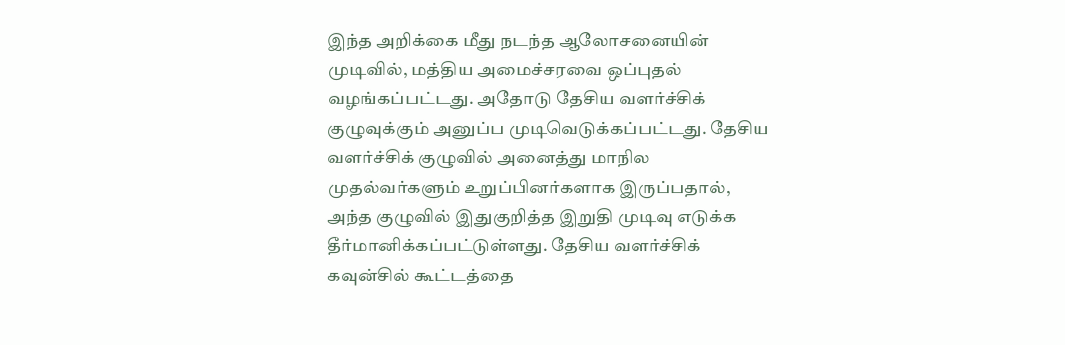இந்த அறிக்கை மீது நடந்த ஆலோசனையின் முடிவில், மத்திய அமைச்சரவை ஒப்புதல் வழங்கப்பட்டது. அதோடு தேசிய வளர்ச்சிக் குழுவுக்கும் அனுப்ப முடிவெடுக்கப்பட்டது. தேசிய வளர்ச்சிக் குழுவில் அனைத்து மாநில முதல்வர்களும் உறுப்பினர்களாக இருப்பதால், அந்த குழுவில் இதுகுறித்த இறுதி முடிவு எடுக்க தீர்மானிக்கப்பட்டுள்ளது. தேசிய வளர்ச்சிக் கவுன்சில் கூட்டத்தை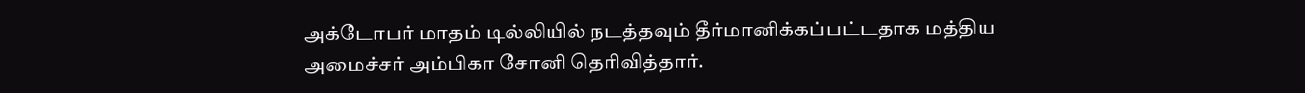அக்டோபர் மாதம் டில்லியில் நடத்தவும் தீர்மானிக்கப்பட்டதாக மத்திய அமைச்சர் அம்பிகா சோனி தெரிவித்தார்.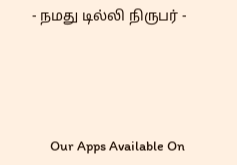- நமது டில்லி நிருபர் -





      Our Apps Available On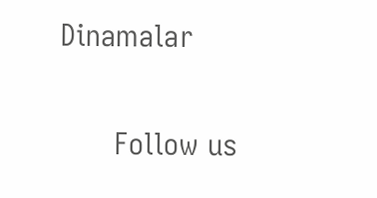Dinamalar

      Follow us